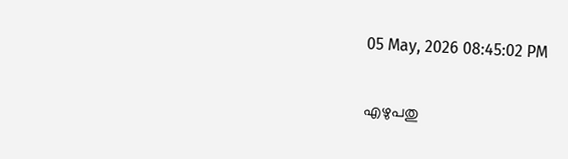05 May, 2026 08:45:02 PM


എഴുപതു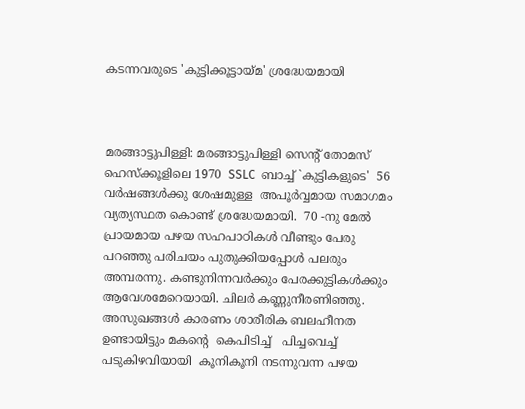കടന്നവരുടെ 'കുട്ടിക്കൂട്ടായ്മ' ശ്രദ്ധേയമായി



മരങ്ങാട്ടുപിള്ളി: മരങ്ങാട്ടുപിള്ളി സെന്‍റ് തോമസ് ഹെസ്ക്കൂളിലെ 1970  SSLC  ബാച്ച് `കുട്ടികളുടെ'  56 വര്‍ഷങ്ങള്‍ക്കു ശേഷമുള്ള  അപൂര്‍വ്വമായ സമാഗമം വ്യത്യസ്ഥത കൊണ്ട് ശ്രദ്ധേയമായി.  70 -നു മേല്‍ പ്രായമായ പഴയ സഹപാഠികള്‍ വീണ്ടും പേരു പറഞ്ഞു പരിചയം പുതുക്കിയപ്പോള്‍ പലരും അമ്പരന്നു. കണ്ടുനിന്നവര്‍ക്കും പേരക്കുട്ടികള്‍ക്കും  ആവേശമേറെയായി. ചിലര്‍ കണ്ണുനീരണിഞ്ഞു. അസുഖങ്ങള്‍ കാരണം ശാരീരിക ബലഹീനത ഉണ്ടായിട്ടും മകന്‍റെ  കെപിടിച്ച്   പിച്ചവെച്ച്  പടുകിഴവിയായി  കൂനികൂനി നടന്നുവന്ന പഴയ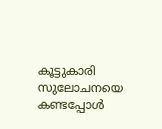കൂട്ടുകാരി സുലോചനയെ കണ്ടപ്പോള്‍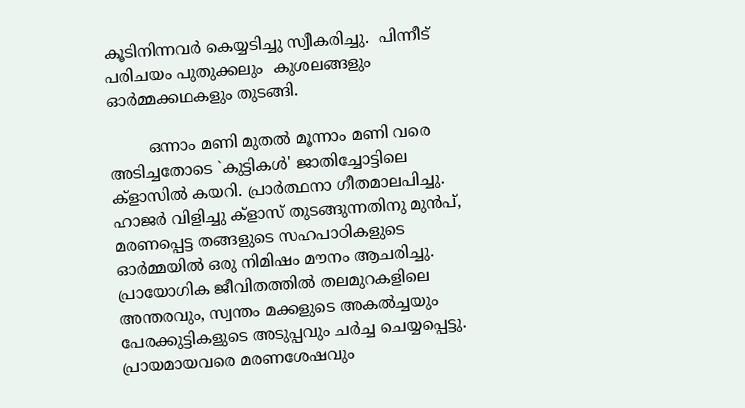കൂടിനിന്നവര്‍ കെയ്യടിച്ചു സ്വീകരിച്ചു.  പിന്നീട് പരിചയം പുതുക്കലും  കുശലങ്ങളും  ഓര്‍മ്മക്കഥകളും തുടങ്ങി.

        ഒന്നാം മണി മുതല്‍ മൂന്നാം മണി വരെ അടിച്ചതോടെ `കുട്ടികള്‍' ജാതിച്ചോട്ടിലെ ക്ളാസില്‍ കയറി. പ്രാര്‍ത്ഥനാ ഗീതമാലപിച്ചു. ഹാജര്‍ വിളിച്ചു ക്ളാസ് തുടങ്ങുന്നതിനു മുന്‍പ്, മരണപ്പെട്ട തങ്ങളുടെ സഹപാഠികളുടെ ഓര്‍മ്മയില്‍ ഒരു നിമിഷം മൗനം ആചരിച്ചു.
പ്രായോഗിക ജീവിതത്തില്‍ തലമുറകളിലെ അന്തരവും, സ്വന്തം മക്കളുടെ അകല്‍ച്ചയും പേരക്കുട്ടികളുടെ അടുപ്പവും ചര്‍ച്ച ചെയ്യപ്പെട്ടു. പ്രായമായവരെ മരണശേഷവും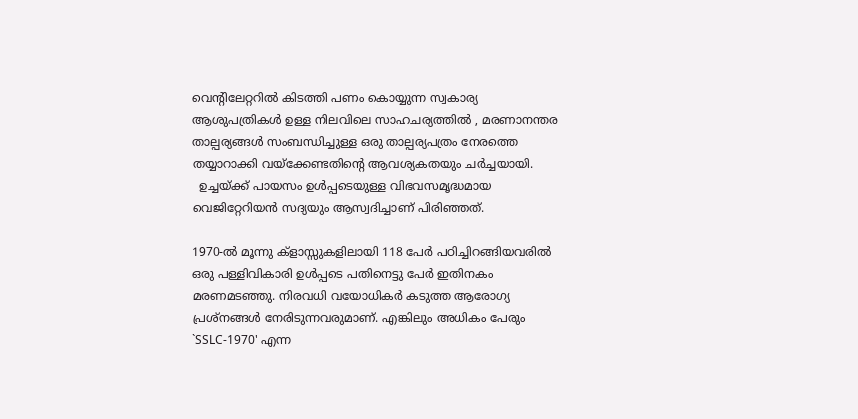വെന്‍റിലേറ്ററില്‍ കിടത്തി പണം കൊയ്യുന്ന സ്വകാര്യ ആശുപത്രികള്‍ ഉള്ള നിലവിലെ സാഹചര്യത്തില്‍ , മരണാനന്തര താല്പര്യങ്ങള്‍ സംബന്ധിച്ചുള്ള ഒരു താല്പര്യപത്രം നേരത്തെ തയ്യാറാക്കി വയ്ക്കേണ്ടതിന്‍റെ ആവശ്യകതയും ചര്‍ച്ചയായി.
  ഉച്ചയ്ക്ക് പായസം ഉള്‍പ്പടെയുള്ള വിഭവസമൃദ്ധമായ വെജിറ്റേറിയന്‍ സദ്യയും ആസ്വദിച്ചാണ് പിരിഞ്ഞത്‌.

1970-ല്‍ മൂന്നു ക്ളാസ്സുകളിലായി 118 പേര്‍ പഠിച്ചിറങ്ങിയവരില്‍ ഒരു പള്ളിവികാരി ഉള്‍പ്പടെ പതിനെട്ടു പേര്‍ ഇതിനകം മരണമടഞ്ഞു. നിരവധി വയോധികര്‍ കടുത്ത ആരോഗ്യ പ്രശ്നങ്ങള്‍ നേരിടുന്നവരുമാണ്. എങ്കിലും അധികം പേരും `SSLC-1970' എന്ന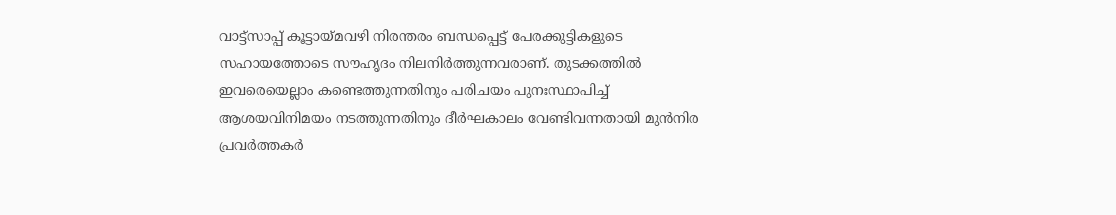വാട്ട്സാപ്പ് കൂട്ടായ്മവഴി നിരന്തരം ബന്ധപ്പെട്ട് പേരക്കുട്ടികളുടെ സഹായത്തോടെ സൗഹൃദം നിലനിര്‍ത്തുന്നവരാണ്. തുടക്കത്തില്‍ ഇവരെയെല്ലാം കണ്ടെത്തുന്നതിനും പരിചയം പുനഃസ്ഥാപിച്ച്  ആശയവിനിമയം നടത്തുന്നതിനും ദീര്‍ഘകാലം വേണ്ടിവന്നതായി മുന്‍നിര പ്രവര്‍ത്തകര്‍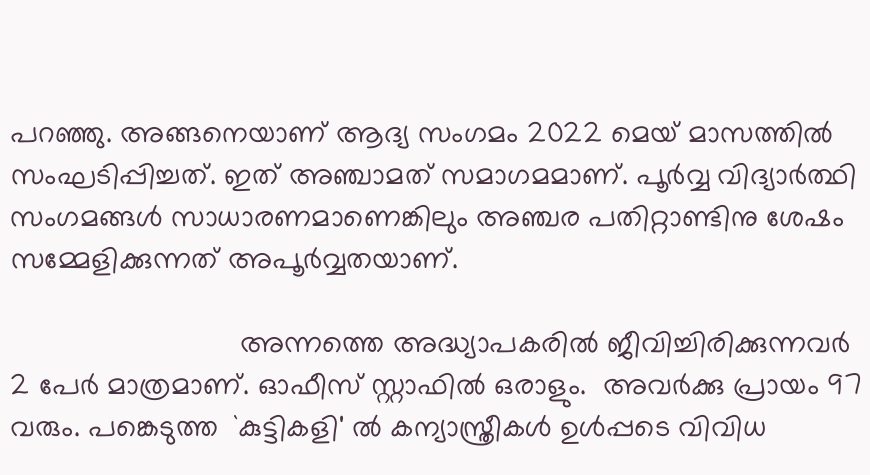പറഞ്ഞു. അങ്ങനെയാണ് ആദ്യ സംഗമം 2022 മെയ് മാസത്തില്‍ സംഘടിപ്പിച്ചത്. ഇത് അഞ്ചാമത് സമാഗമമാണ്. പൂര്‍വ്വ വിദ്യാര്‍ത്ഥി സംഗമങ്ങള്‍ സാധാരണമാണെങ്കിലും അഞ്ചര പതിറ്റാണ്ടിനു ശേഷം സമ്മേളിക്കുന്നത് അപൂര്‍വ്വതയാണ്.

                            അന്നത്തെ അദ്ധ്യാപകരില്‍ ജീവിച്ചിരിക്കുന്നവര്‍ 2 പേര്‍ മാത്രമാണ്. ഓഫീസ് സ്റ്റാഫില്‍ ഒരാളും.  അവര്‍ക്കു പ്രായം 97 വരും. പങ്കെടുത്ത  `കുട്ടികളി' ല്‍ കന്യാസ്ത്രീകള്‍ ഉള്‍പ്പടെ വിവിധ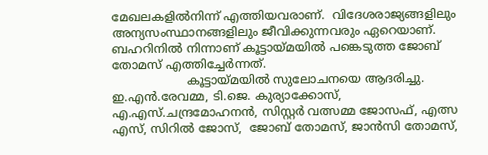മേഖലകളില്‍നിന്ന് എത്തിയവരാണ്.  വിദേശരാജ്യങ്ങളിലും  അന്യസംസ്ഥാനങ്ങളിലും ജീവിക്കുന്നവരും ഏറെയാണ്. ബഹറിനില്‍ നിന്നാണ് കൂട്ടായ്മയില്‍ പങ്കെടുത്ത ജോബ് തോമസ് എത്തിച്ചേര്‍ന്നത്.
                    കൂട്ടായ്മയില്‍ സുലോചനയെ ആദരിച്ചു. ഇ.എന്‍.രേവമ്മ, ടി.ജെ. കുര്യാക്കോസ്, എ.എസ്.ചന്ദ്രമോഹനന്‍, സിസ്റ്റര്‍ വത്സമ്മ ജോസഫ്, എത്സ എസ്, സിറില്‍ ജോസ്,  ജോബ് തോമസ്, ജാന്‍സി തോമസ്,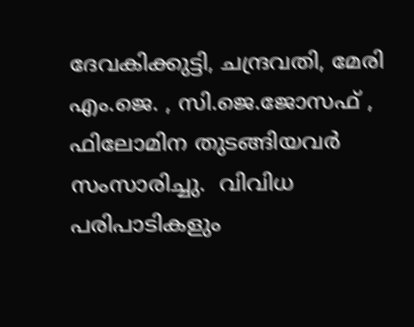ദേവകിക്കുട്ടി, ചന്ദ്രവതി, മേരി എം.ജെ. , സി.ജെ.ജോസഫ് , ഫിലോമിന തുടങ്ങിയവര്‍ സംസാരിച്ചു.  വിവിധ പരിപാടികളും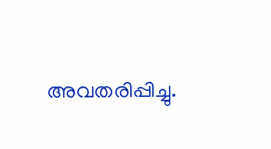അവതരിപ്പിച്ചു.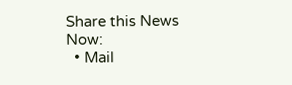Share this News Now:
  • Mail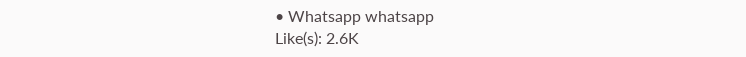• Whatsapp whatsapp
Like(s): 2.6K